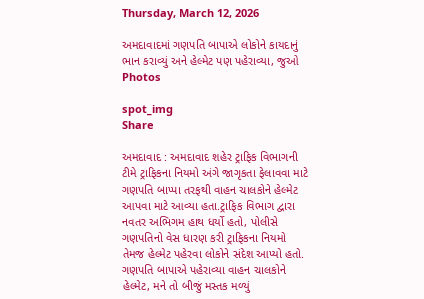Thursday, March 12, 2026

અમદાવાદમાં ગણપતિ બાપાએ લોકોને કાયદાનું ભાન કરાવ્યું અને હેલ્મેટ પણ પહેરાવ્યા, જુઓ Photos

spot_img
Share

અમદાવાદ : અમદાવાદ શહેર ટ્રાફિક વિભાગની ટીમે ટ્રાફિકના નિયમો અંગે જાગૃકતા ફેલાવવા માટે ગણપતિ બાપ્પા તરફથી વાહન ચાલકોને હેલ્મેટ આપવા માટે આવ્યા હતા.ટ્રાફિક વિભાગ દ્વારા નવતર અભિગમ હાથ ધર્યો હતો, પોલીસે ગણપતિનો વેસ ધારણ કરી ટ્રાફિકના નિયમો તેમજ હેલ્મેટ પહેરવા લોકોને સંદેશ આપ્યો હતો. ગણપતિ બાપાએ પહેરાવ્યા વાહન ચાલકોને હેલ્મેટ, મને તો બીજું મસ્તક મળ્યું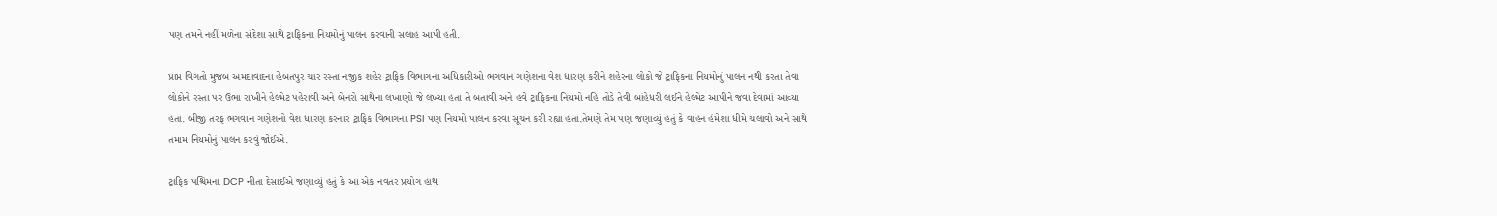પણ તમને નહીં મળેના સંદેશા સાથે ટ્રાફિકના નિયમોનું પાલન કરવાની સલાહ આપી હતી.

પ્રાપ્ત વિગતો મુજબ અમદાવાદના હેબતપુર ચાર રસ્તા નજીક શહેર ટ્રાફિક વિભાગના અધિકારીઓ ભગવાન ગણેશના વેશ ધારણ કરીને શહેરના લોકો જે ટ્રાફિકના નિયમોનું પાલન નથી કરતા તેવા લોકોને રસ્તા પર ઉભા રાખીને હેલ્મેટ પહેરાવી અને બેનરો સાથેના લખાણો જે લખ્યા હતા તે બતાવી અને હવે ટ્રાફિકના નિયમો નહિ તોડે તેવી બાંહેધરી લઈને હેલ્મેટ આપીને જવા દેવામાં આવ્યા હતા. બીજી તરફ ભગવાન ગણેશનો વેશ ધારણ કરનાર ટ્રાફિક વિભાગના PSI પણ નિયમો પાલન કરવા સૂચન કરી રહ્યા હતા.તેમણે તેમ પણ જણાવ્યું હતું કે વાહન હંમેશા ધીમે ચલાવો અને સાથે તમામ નિયમોનું પાલન કરવું જોઈએ.

ટ્રાફિક પશ્ચિમના DCP નીતા દેસાઈએ જણાવ્યું હતું કે આ એક નવતર પ્રયોગ હાથ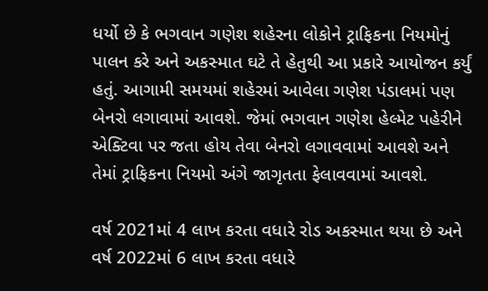ધર્યો છે કે ભગવાન ગણેશ શહેરના લોકોને ટ્રાફિકના નિયમોનું પાલન કરે અને અકસ્માત ઘટે તે હેતુથી આ પ્રકારે આયોજન કર્યું હતું. આગામી સમયમાં શહેરમાં આવેલા ગણેશ પંડાલમાં પણ બેનરો લગાવામાં આવશે. જેમાં ભગવાન ગણેશ હેલ્મેટ પહેરીને એક્ટિવા પર જતા હોય તેવા બેનરો લગાવવામાં આવશે અને તેમાં ટ્રાફિકના નિયમો અંગે જાગૃતતા ફેલાવવામાં આવશે.

વર્ષ 2021માં 4 લાખ કરતા વધારે રોડ અકસ્માત થયા છે અને વર્ષ 2022માં 6 લાખ કરતા વધારે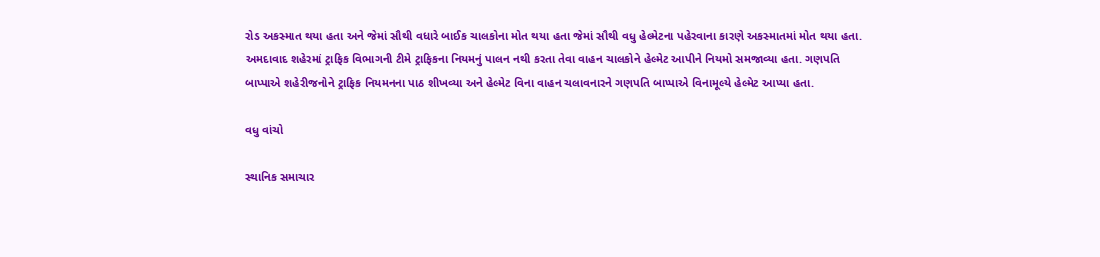રોડ અકસ્માત થયા હતા અને જેમાં સૌથી વધારે બાઈક ચાલકોના મોત થયા હતા જેમાં સૌથી વધુ હેલ્મેટના પહેરવાના કારણે અકસ્માતમાં મોત થયા હતા. અમદાવાદ શહેરમાં ટ્રાફિક વિભાગની ટીમે ટ્રાફિકના નિયમનું પાલન નથી કરતા તેવા વાહન ચાલકોને હેલ્મેટ આપીને નિયમો સમજાવ્યા હતા. ગણપતિ બાપ્પાએ શહેરીજનોને ટ્રાફિક નિયમનના પાઠ શીખવ્યા અને હેલ્મેટ વિના વાહન ચલાવનારને ગણપતિ બાપ્પાએ વિનામૂલ્યે હેલ્મેટ આપ્યા હતા.

વધુ વાંચો

સ્થાનિક સમાચાર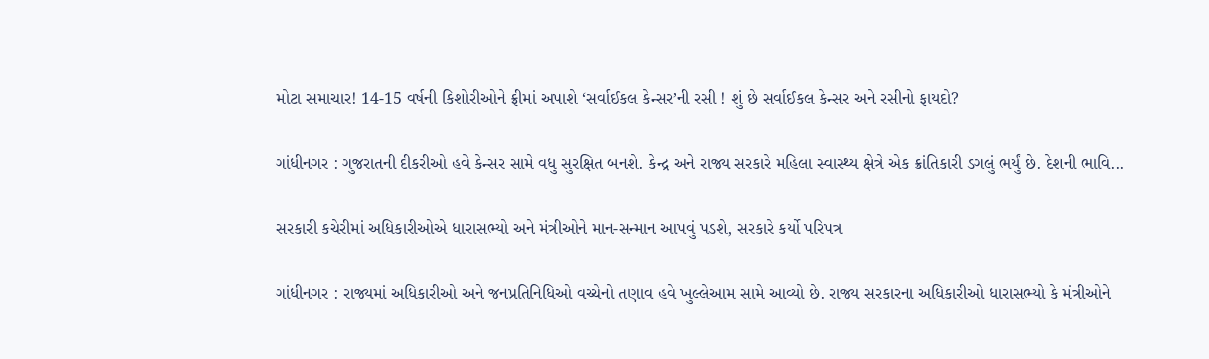મોટા સમાચાર! 14-15 વર્ષની કિશોરીઓને ફ્રીમાં અપાશે ‘સર્વાઈકલ કેન્સર’ની રસી ! શું છે સર્વાઈકલ કેન્સર અને રસીનો ફાયદો?

ગાંધીનગર : ગુજરાતની દીકરીઓ હવે કેન્સર સામે વધુ સુરક્ષિત બનશે. કેન્દ્ર અને રાજ્ય સરકારે મહિલા સ્વાસ્થ્ય ક્ષેત્રે એક ક્રાંતિકારી ડગલું ભર્યું છે. દેશની ભાવિ...

સરકારી કચેરીમાં અધિકારીઓએ ધારાસભ્યો અને મંત્રીઓને માન-સન્માન આપવું પડશે, સરકારે કર્યો પરિપત્ર

ગાંધીનગર : રાજ્યમાં અધિકારીઓ અને જનપ્રતિનિધિઓ વચ્ચેનો તણાવ હવે ખુલ્લેઆમ સામે આવ્યો છે. રાજ્ય સરકારના અધિકારીઓ ધારાસભ્યો કે મંત્રીઓને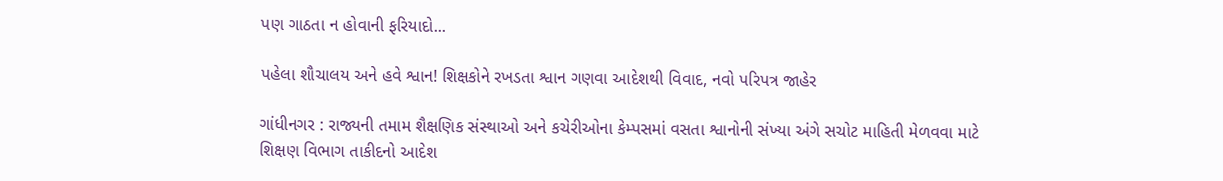પણ ગાઠતા ન હોવાની ફરિયાદો...

પહેલા શૌચાલય અને હવે શ્વાન! શિક્ષકોને રખડતા શ્વાન ગણવા આદેશથી વિવાદ, નવો પરિપત્ર જાહેર

ગાંધીનગર : રાજ્યની તમામ શૈક્ષણિક સંસ્થાઓ અને કચેરીઓના કેમ્પસમાં વસતા શ્વાનોની સંખ્યા અંગે સચોટ માહિતી મેળવવા માટે શિક્ષણ વિભાગ તાકીદનો આદેશ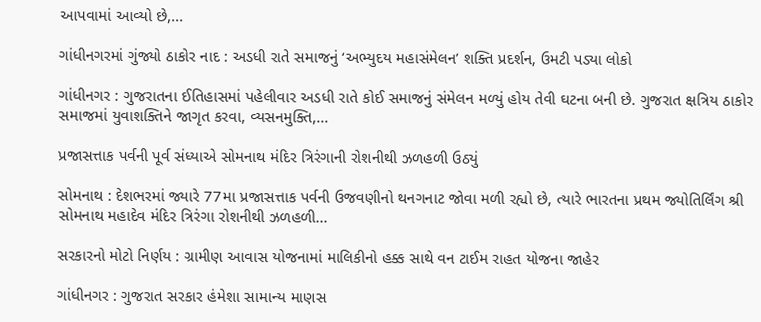આપવામાં આવ્યો છે,...

ગાંધીનગરમાં ગુંજ્યો ઠાકોર નાદ : અડધી રાતે સમાજનું ‘અભ્યુદય મહાસંમેલન’ શક્તિ પ્રદર્શન, ઉમટી પડ્યા લોકો

ગાંધીનગર : ગુજરાતના ઈતિહાસમાં પહેલીવાર અડધી રાતે કોઈ સમાજનું સંમેલન મળ્યું હોય તેવી ઘટના બની છે. ગુજરાત ક્ષત્રિય ઠાકોર સમાજમાં યુવાશક્તિને જાગૃત કરવા, વ્યસનમુક્તિ,...

પ્રજાસત્તાક પર્વની પૂર્વ સંધ્યાએ સોમનાથ મંદિર ત્રિરંગાની રોશનીથી ઝળહળી ઉઠ્યું

સોમનાથ : દેશભરમાં જ્યારે 77મા પ્રજાસત્તાક પર્વની ઉજવણીનો થનગનાટ જોવા મળી રહ્યો છે, ત્યારે ભારતના પ્રથમ જ્યોતિર્લિંગ શ્રી સોમનાથ મહાદેવ મંદિર ત્રિરંગા રોશનીથી ઝળહળી...

સરકારનો મોટો નિર્ણય : ગ્રામીણ આવાસ યોજનામાં માલિકીનો હક્ક સાથે વન ટાઈમ રાહત યોજના જાહેર

ગાંધીનગર : ગુજરાત સરકાર હંમેશા સામાન્ય માણસ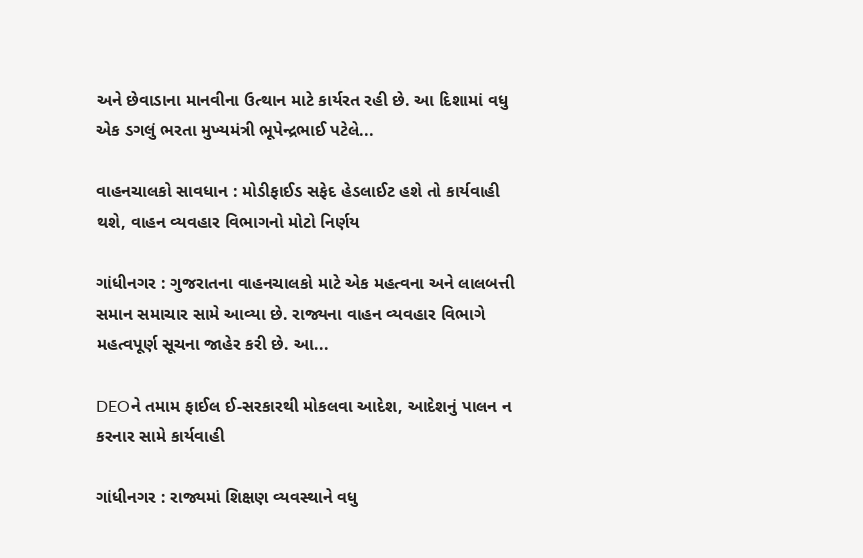અને છેવાડાના માનવીના ઉત્થાન માટે કાર્યરત રહી છે. આ દિશામાં વધુ એક ડગલું ભરતા મુખ્યમંત્રી ભૂપેન્દ્રભાઈ પટેલે...

વાહનચાલકો સાવધાન : મોડીફાઈડ સફેદ હેડલાઈટ હશે તો કાર્યવાહી થશે, વાહન વ્યવહાર વિભાગનો મોટો નિર્ણય

ગાંધીનગર : ગુજરાતના વાહનચાલકો માટે એક મહત્વના અને લાલબત્તી સમાન સમાચાર સામે આવ્યા છે. રાજ્યના વાહન વ્યવહાર વિભાગે મહત્વપૂર્ણ સૂચના જાહેર કરી છે. આ...

DEOને તમામ ફાઈલ ઈ-સરકારથી મોકલવા આદેશ, આદેશનું પાલન ન કરનાર સામે કાર્યવાહી

ગાંધીનગર : રાજ્યમાં શિક્ષણ વ્યવસ્થાને વધુ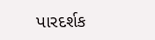પારદર્શક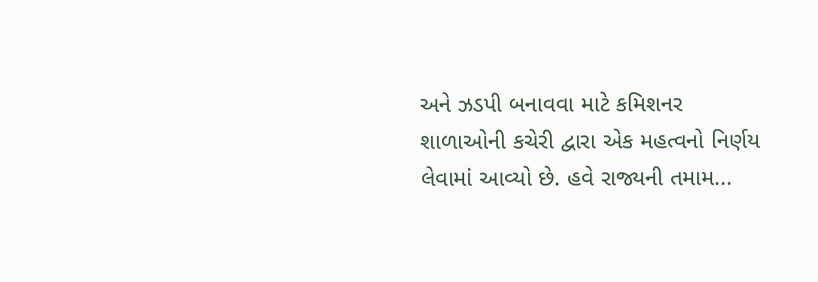અને ઝડપી બનાવવા માટે કમિશનર શાળાઓની કચેરી દ્વારા એક મહત્વનો નિર્ણય લેવામાં આવ્યો છે. હવે રાજ્યની તમામ...